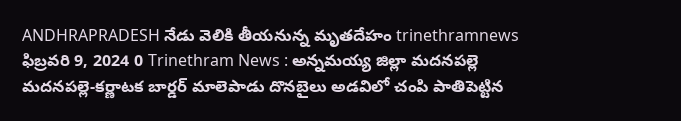ANDHRAPRADESH నేడు వెలికి తీయనున్న మృతదేహం trinethramnews ఫిబ్రవరి 9, 2024 0 Trinethram News : అన్నమయ్య జిల్లా మదనపల్లె మదనపల్లె-కర్ణాటక బార్డర్ మాలెపాడు దొనబైలు అడవిలో చంపి పాతిపెట్టిన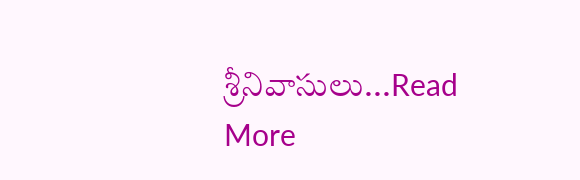శ్రీనివాసులు...Read More